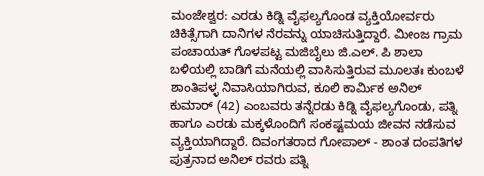ಮಂಜೇಶ್ವರ: ಎರಡು ಕಿಡ್ನಿ ವೈಫಲ್ಯಗೊಂಡ ವ್ಯಕ್ತಿಯೋರ್ವರು ಚಿಕಿತ್ಸೆಗಾಗಿ ದಾನಿಗಳ ನೆರವನ್ನು ಯಾಚಿಸುತ್ತಿದ್ದಾರೆ. ಮೀಂಜ ಗ್ರಾಮ ಪಂಚಾಯತ್ ಗೊಳಪಟ್ಟ ಮಜಿಬೈಲು ಜಿ.ಎಲ್. ಪಿ ಶಾಲಾ ಬಳಿಯಲ್ಲಿ ಬಾಡಿಗೆ ಮನೆಯಲ್ಲಿ ವಾಸಿಸುತ್ತಿರುವ ಮೂಲತಃ ಕುಂಬಳೆ ಶಾಂತಿಪಳ್ಳ ನಿವಾಸಿಯಾಗಿರುವ, ಕೂಲಿ ಕಾರ್ಮಿಕ ಅನಿಲ್ ಕುಮಾರ್ (42) ಎಂಬವರು ತನ್ನೆರಡು ಕಿಡ್ನಿ ವೈಫಲ್ಯಗೊಂಡು, ಪತ್ನಿ ಹಾಗೂ ಎರಡು ಮಕ್ಕಳೊಂದಿಗೆ ಸಂಕಷ್ಟಮಯ ಜೀವನ ನಡೆಸುವ ವ್ಯಕ್ತಿಯಾಗಿದ್ದಾರೆ. ದಿವಂಗತರಾದ ಗೋಪಾಲ್ - ಶಾಂತ ದಂಪತಿಗಳ ಪುತ್ರನಾದ ಅನಿಲ್ ರವರು ಪತ್ನಿ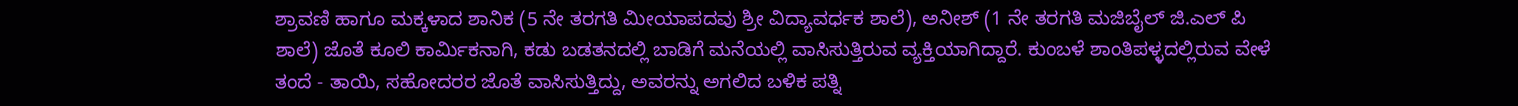ಶ್ರಾವಣಿ ಹಾಗೂ ಮಕ್ಕಳಾದ ಶಾನಿಕ (5 ನೇ ತರಗತಿ ಮೀಯಾಪದವು ಶ್ರೀ ವಿದ್ಯಾವರ್ಧಕ ಶಾಲೆ), ಅನೀಶ್ (1 ನೇ ತರಗತಿ ಮಜಿಬೈಲ್ ಜಿ.ಎಲ್ ಪಿ ಶಾಲೆ) ಜೊತೆ ಕೂಲಿ ಕಾರ್ಮಿಕನಾಗಿ, ಕಡು ಬಡತನದಲ್ಲಿ ಬಾಡಿಗೆ ಮನೆಯಲ್ಲಿ ವಾಸಿಸುತ್ತಿರುವ ವ್ಯಕ್ತಿಯಾಗಿದ್ದಾರೆ. ಕುಂಬಳೆ ಶಾಂತಿಪಳ್ಳದಲ್ಲಿರುವ ವೇಳೆ ತಂದೆ - ತಾಯಿ, ಸಹೋದರರ ಜೊತೆ ವಾಸಿಸುತ್ತಿದ್ದು, ಅವರನ್ನು ಅಗಲಿದ ಬಳಿಕ ಪತ್ನಿ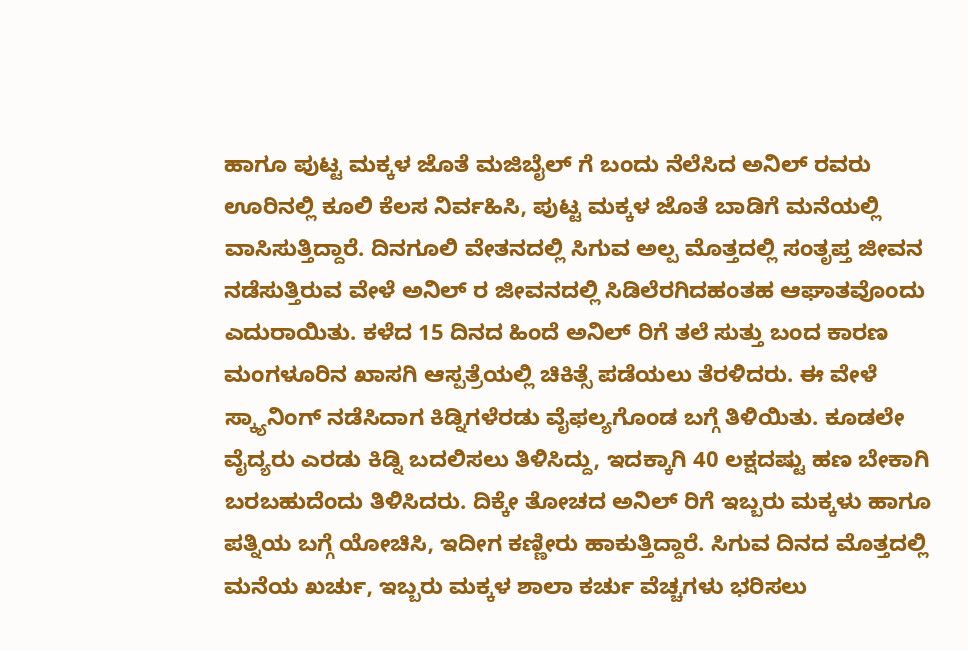ಹಾಗೂ ಪುಟ್ಟ ಮಕ್ಕಳ ಜೊತೆ ಮಜಿಬೈಲ್ ಗೆ ಬಂದು ನೆಲೆಸಿದ ಅನಿಲ್ ರವರು ಊರಿನಲ್ಲಿ ಕೂಲಿ ಕೆಲಸ ನಿರ್ವಹಿಸಿ, ಪುಟ್ಟ ಮಕ್ಕಳ ಜೊತೆ ಬಾಡಿಗೆ ಮನೆಯಲ್ಲಿ ವಾಸಿಸುತ್ತಿದ್ದಾರೆ. ದಿನಗೂಲಿ ವೇತನದಲ್ಲಿ ಸಿಗುವ ಅಲ್ಪ ಮೊತ್ತದಲ್ಲಿ ಸಂತೃಪ್ತ ಜೀವನ ನಡೆಸುತ್ತಿರುವ ವೇಳೆ ಅನಿಲ್ ರ ಜೀವನದಲ್ಲಿ ಸಿಡಿಲೆರಗಿದಹಂತಹ ಆಘಾತವೊಂದು ಎದುರಾಯಿತು. ಕಳೆದ 15 ದಿನದ ಹಿಂದೆ ಅನಿಲ್ ರಿಗೆ ತಲೆ ಸುತ್ತು ಬಂದ ಕಾರಣ ಮಂಗಳೂರಿನ ಖಾಸಗಿ ಆಸ್ಪತ್ರೆಯಲ್ಲಿ ಚಿಕಿತ್ಸೆ ಪಡೆಯಲು ತೆರಳಿದರು. ಈ ವೇಳೆ ಸ್ಕ್ಯಾನಿಂಗ್ ನಡೆಸಿದಾಗ ಕಿಡ್ನಿಗಳೆರಡು ವೈಫಲ್ಯಗೊಂಡ ಬಗ್ಗೆ ತಿಳಿಯಿತು. ಕೂಡಲೇ ವೈದ್ಯರು ಎರಡು ಕಿಡ್ನಿ ಬದಲಿಸಲು ತಿಳಿಸಿದ್ದು, ಇದಕ್ಕಾಗಿ 40 ಲಕ್ಷದಷ್ಟು ಹಣ ಬೇಕಾಗಿ ಬರಬಹುದೆಂದು ತಿಳಿಸಿದರು. ದಿಕ್ಕೇ ತೋಚದ ಅನಿಲ್ ರಿಗೆ ಇಬ್ಬರು ಮಕ್ಕಳು ಹಾಗೂ ಪತ್ನಿಯ ಬಗ್ಗೆ ಯೋಚಿಸಿ, ಇದೀಗ ಕಣ್ಣೀರು ಹಾಕುತ್ತಿದ್ದಾರೆ. ಸಿಗುವ ದಿನದ ಮೊತ್ತದಲ್ಲಿ ಮನೆಯ ಖರ್ಚು, ಇಬ್ಬರು ಮಕ್ಕಳ ಶಾಲಾ ಕರ್ಚು ವೆಚ್ಚಗಳು ಭರಿಸಲು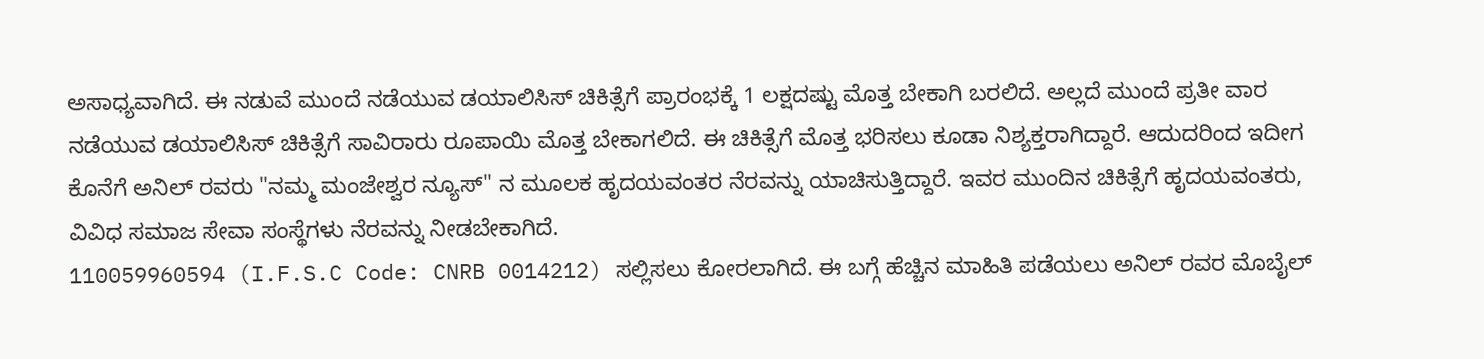ಅಸಾಧ್ಯವಾಗಿದೆ. ಈ ನಡುವೆ ಮುಂದೆ ನಡೆಯುವ ಡಯಾಲಿಸಿಸ್ ಚಿಕಿತ್ಸೆಗೆ ಪ್ರಾರಂಭಕ್ಕೆ 1 ಲಕ್ಷದಷ್ಟು ಮೊತ್ತ ಬೇಕಾಗಿ ಬರಲಿದೆ. ಅಲ್ಲದೆ ಮುಂದೆ ಪ್ರತೀ ವಾರ ನಡೆಯುವ ಡಯಾಲಿಸಿಸ್ ಚಿಕಿತ್ಸೆಗೆ ಸಾವಿರಾರು ರೂಪಾಯಿ ಮೊತ್ತ ಬೇಕಾಗಲಿದೆ. ಈ ಚಿಕಿತ್ಸೆಗೆ ಮೊತ್ತ ಭರಿಸಲು ಕೂಡಾ ನಿಶ್ಯಕ್ತರಾಗಿದ್ದಾರೆ. ಆದುದರಿಂದ ಇದೀಗ ಕೊನೆಗೆ ಅನಿಲ್ ರವರು "ನಮ್ಮ ಮಂಜೇಶ್ವರ ನ್ಯೂಸ್" ನ ಮೂಲಕ ಹೃದಯವಂತರ ನೆರವನ್ನು ಯಾಚಿಸುತ್ತಿದ್ದಾರೆ. ಇವರ ಮುಂದಿನ ಚಿಕಿತ್ಸೆಗೆ ಹೃದಯವಂತರು, ವಿವಿಧ ಸಮಾಜ ಸೇವಾ ಸಂಸ್ಥೆಗಳು ನೆರವನ್ನು ನೀಡಬೇಕಾಗಿದೆ.
110059960594 (I.F.S.C Code: CNRB 0014212) ಸಲ್ಲಿಸಲು ಕೋರಲಾಗಿದೆ. ಈ ಬಗ್ಗೆ ಹೆಚ್ಚಿನ ಮಾಹಿತಿ ಪಡೆಯಲು ಅನಿಲ್ ರವರ ಮೊಬೈಲ್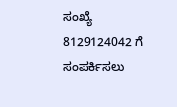ಸಂಖ್ಯೆ 8129124042 ಗೆ ಸಂಪರ್ಕಿಸಲು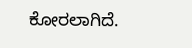ಕೋರಲಾಗಿದೆ.